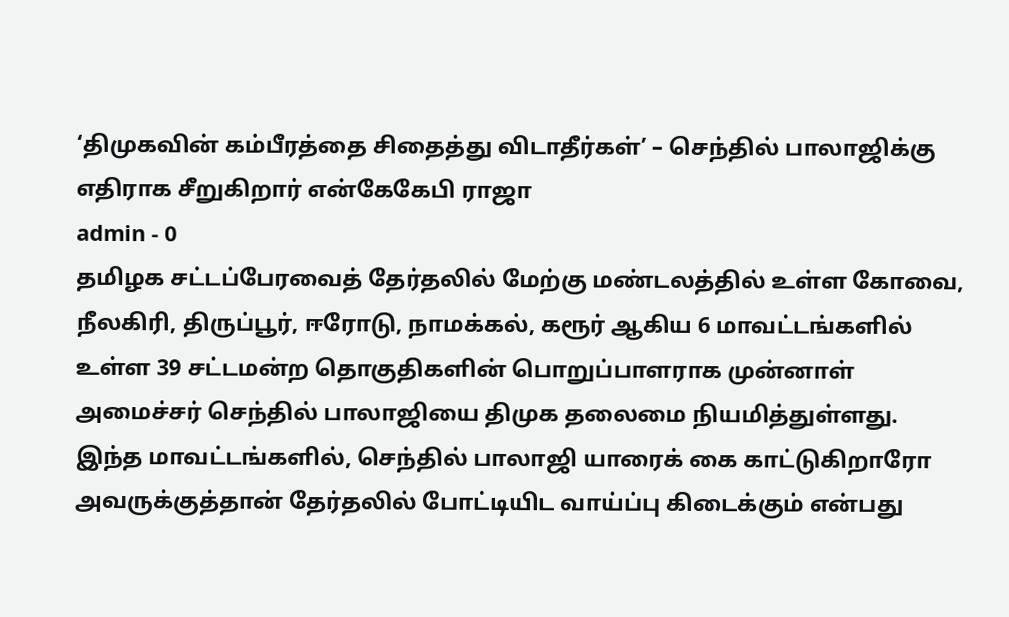‘திமுகவின் கம்பீரத்தை சிதைத்து விடாதீர்கள்’ – செந்தில் பாலாஜிக்கு எதிராக சீறுகிறார் என்கேகேபி ராஜா
admin - 0
தமிழக சட்டப்பேரவைத் தேர்தலில் மேற்கு மண்டலத்தில் உள்ள கோவை, நீலகிரி, திருப்பூர், ஈரோடு, நாமக்கல், கரூர் ஆகிய 6 மாவட்டங்களில் உள்ள 39 சட்டமன்ற தொகுதிகளின் பொறுப்பாளராக முன்னாள் அமைச்சர் செந்தில் பாலாஜியை திமுக தலைமை நியமித்துள்ளது.
இந்த மாவட்டங்களில், செந்தில் பாலாஜி யாரைக் கை காட்டுகிறாரோ அவருக்குத்தான் தேர்தலில் போட்டியிட வாய்ப்பு கிடைக்கும் என்பது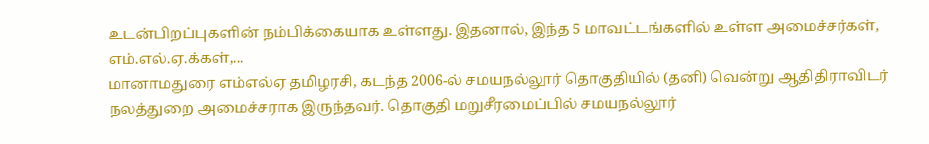உடன்பிறப்புகளின் நம்பிக்கையாக உள்ளது. இதனால், இந்த 5 மாவட்டங்களில் உள்ள அமைச்சர்கள், எம்.எல்.ஏ.க்கள்,...
மானாமதுரை எம்எல்ஏ தமிழரசி, கடந்த 2006-ல் சமயநல்லூர் தொகுதியில் (தனி) வென்று ஆதிதிராவிடர் நலத்துறை அமைச்சராக இருந்தவர். தொகுதி மறுசீரமைப்பில் சமயநல்லூர்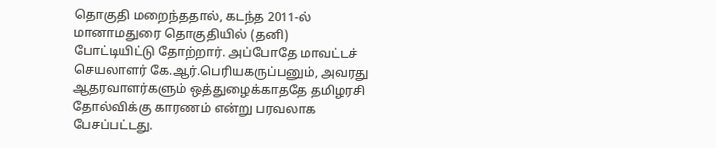தொகுதி மறைந்ததால், கடந்த 2011-ல் மானாமதுரை தொகுதியில் (தனி) போட்டியிட்டு தோற்றார். அப்போதே மாவட்டச் செயலாளர் கே.ஆர்.பெரியகருப்பனும், அவரது ஆதரவாளர்களும் ஒத்துழைக்காததே தமிழரசி தோல்விக்கு காரணம் என்று பரவலாக பேசப்பட்டது.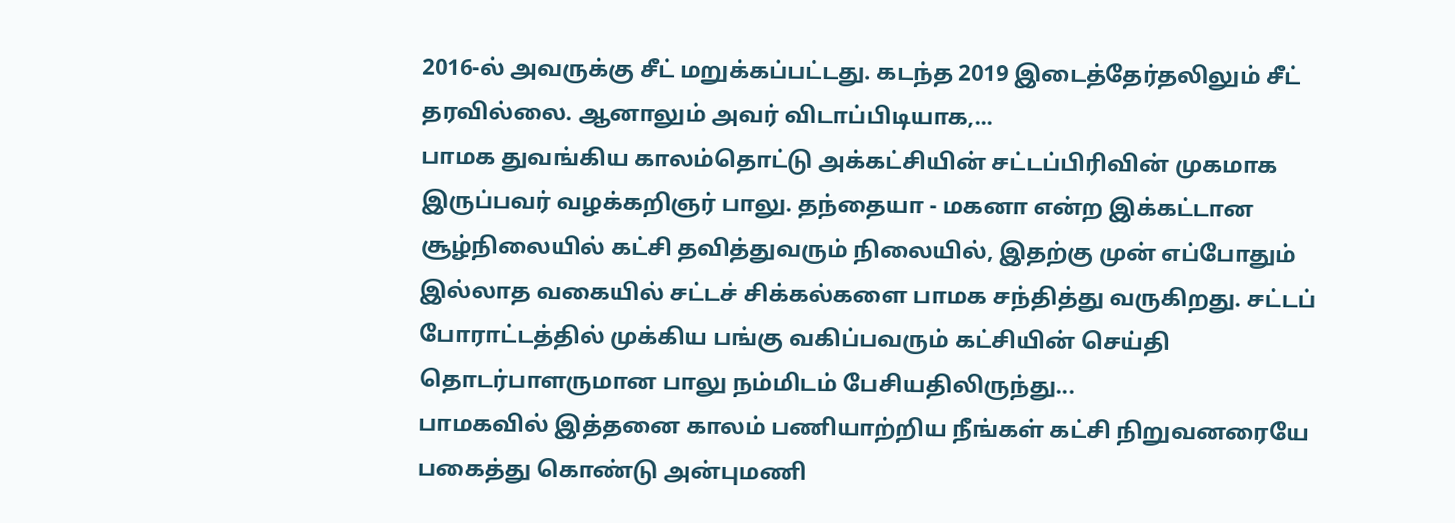2016-ல் அவருக்கு சீட் மறுக்கப்பட்டது. கடந்த 2019 இடைத்தேர்தலிலும் சீட் தரவில்லை. ஆனாலும் அவர் விடாப்பிடியாக,...
பாமக துவங்கிய காலம்தொட்டு அக்கட்சியின் சட்டப்பிரிவின் முகமாக இருப்பவர் வழக்கறிஞர் பாலு. தந்தையா - மகனா என்ற இக்கட்டான சூழ்நிலையில் கட்சி தவித்துவரும் நிலையில், இதற்கு முன் எப்போதும் இல்லாத வகையில் சட்டச் சிக்கல்களை பாமக சந்தித்து வருகிறது. சட்டப் போராட்டத்தில் முக்கிய பங்கு வகிப்பவரும் கட்சியின் செய்தி தொடர்பாளருமான பாலு நம்மிடம் பேசியதிலிருந்து...
பாமகவில் இத்தனை காலம் பணியாற்றிய நீங்கள் கட்சி நிறுவனரையே பகைத்து கொண்டு அன்புமணி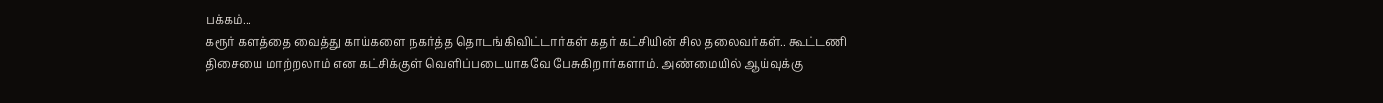பக்கம்...
கரூர் களத்தை வைத்து காய்களை நகர்த்த தொடங்கிவிட்டார்கள் கதர் கட்சியின் சில தலைவர்கள்.. கூட்டணி திசையை மாற்றலாம் என கட்சிக்குள் வெளிப்படையாகவே பேசுகிறார்களாம். அண்மையில் ஆய்வுக்கு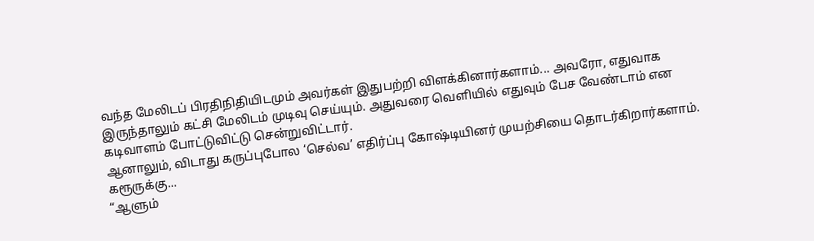வந்த மேலிடப் பிரதிநிதியிடமும் அவர்கள் இதுபற்றி விளக்கினார்களாம்... அவரோ, எதுவாக இருந்தாலும் கட்சி மேலிடம் முடிவு செய்யும். அதுவரை வெளியில் எதுவும் பேச வேண்டாம் என கடிவாளம் போட்டுவிட்டு சென்றுவிட்டார்.
ஆனாலும், விடாது கருப்புபோல ‘செல்வ’ எதிர்ப்பு கோஷ்டியினர் முயற்சியை தொடர்கிறார்களாம். கரூருக்கு...
“ஆளும்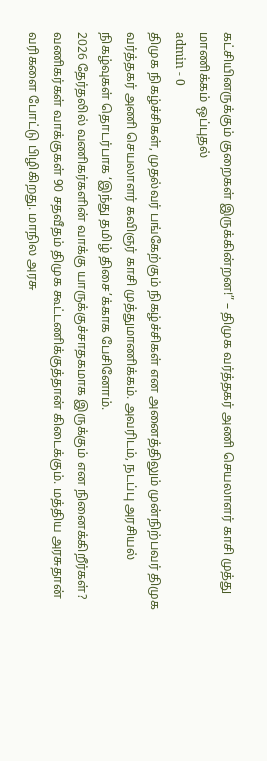கட்சியினருக்கும் குறைகள் இருக்கின்றன!” – திமுக வர்த்தகர் அணி செயலாளர் காசி முத்து மாணிக்கம் ஒப்புதல்
admin - 0
திமுக நிகழ்ச்சிகள், முதல்வர் பங்கேற்கும் நிகழ்ச்சிகள் என அனைத்திலும் முன்நிற்பவர் திமுக வர்த்தகர் அணி செயலாளர் கவிஞர் காசி முத்துமாணிக்கம். அவரிடம், நடப்பு அரசியல் நிகழ்வுகள் தொடர்பாக ‘இந்து தமிழ் திசை’க்காக பேசினோம்.
2026 தேர்தலில் வணிகர்களின் வாக்கு யாருக்குச்சாதகமாக இருக்கும் என நினைக்கிறீர்கள்?
வணிகர்கள் வாக்குகள் 90 சதவீதம் திமுக கூட்டணிக்குத்தான் கிடைக்கும். மத்திய அரசுதான் வரிகளை போட்டு பிழிகிறது. மாநில அரசு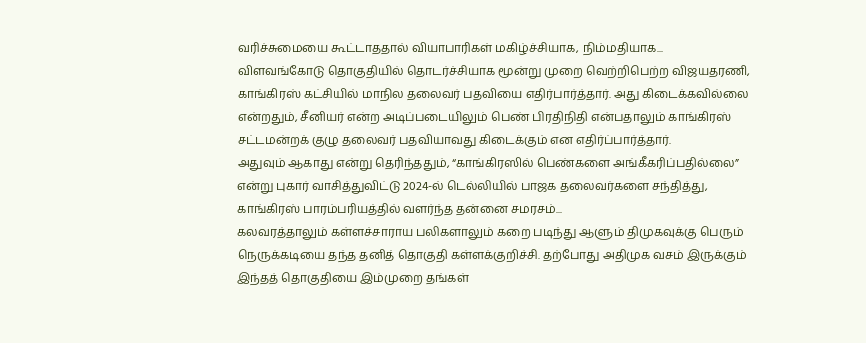வரிச்சுமையை கூட்டாததால் வியாபாரிகள் மகிழ்ச்சியாக, நிம்மதியாக...
விளவங்கோடு தொகுதியில் தொடர்ச்சியாக மூன்று முறை வெற்றிபெற்ற விஜயதரணி, காங்கிரஸ் கட்சியில் மாநில தலைவர் பதவியை எதிர்பார்த்தார். அது கிடைக்கவில்லை என்றதும், சீனியர் என்ற அடிப்படையிலும் பெண் பிரதிநிதி என்பதாலும் காங்கிரஸ் சட்டமன்றக் குழு தலைவர் பதவியாவது கிடைக்கும் என எதிர்ப்பார்த்தார்.
அதுவும் ஆகாது என்று தெரிந்ததும், “காங்கிரஸில் பெண்களை அங்கீகரிப்பதில்லை” என்று புகார் வாசித்துவிட்டு 2024-ல் டெல்லியில் பாஜக தலைவர்களை சந்தித்து, காங்கிரஸ் பாரம்பரியத்தில் வளர்ந்த தன்னை சமரசம்...
கலவரத்தாலும் கள்ளச்சாராய பலிகளாலும் கறை படிந்து ஆளும் திமுகவுக்கு பெரும் நெருக்கடியை தந்த தனித் தொகுதி கள்ளக்குறிச்சி. தற்போது அதிமுக வசம் இருக்கும் இந்தத் தொகுதியை இம்முறை தங்கள்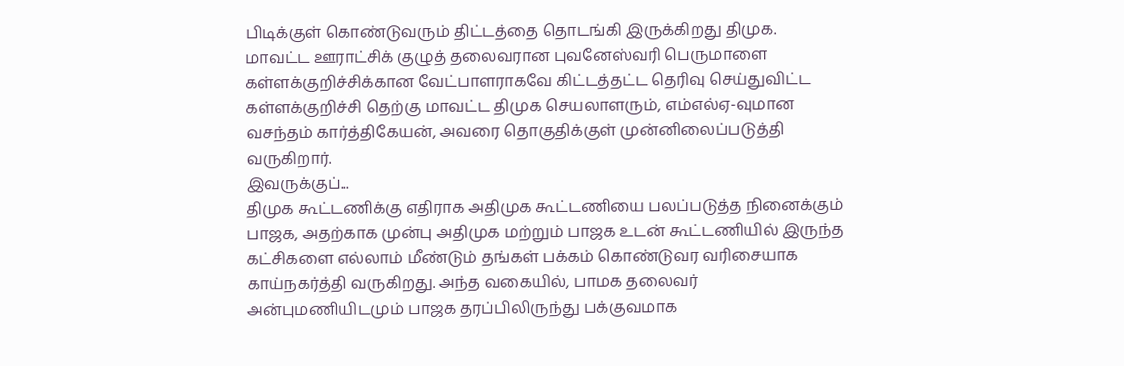பிடிக்குள் கொண்டுவரும் திட்டத்தை தொடங்கி இருக்கிறது திமுக.
மாவட்ட ஊராட்சிக் குழுத் தலைவரான புவனேஸ்வரி பெருமாளை கள்ளக்குறிச்சிக்கான வேட்பாளராகவே கிட்டத்தட்ட தெரிவு செய்துவிட்ட கள்ளக்குறிச்சி தெற்கு மாவட்ட திமுக செயலாளரும், எம்எல்ஏ-வுமான வசந்தம் கார்த்திகேயன், அவரை தொகுதிக்குள் முன்னிலைப்படுத்தி வருகிறார்.
இவருக்குப்...
திமுக கூட்டணிக்கு எதிராக அதிமுக கூட்டணியை பலப்படுத்த நினைக்கும் பாஜக, அதற்காக முன்பு அதிமுக மற்றும் பாஜக உடன் கூட்டணியில் இருந்த கட்சிகளை எல்லாம் மீண்டும் தங்கள் பக்கம் கொண்டுவர வரிசையாக காய்நகர்த்தி வருகிறது. அந்த வகையில், பாமக தலைவர் அன்புமணியிடமும் பாஜக தரப்பிலிருந்து பக்குவமாக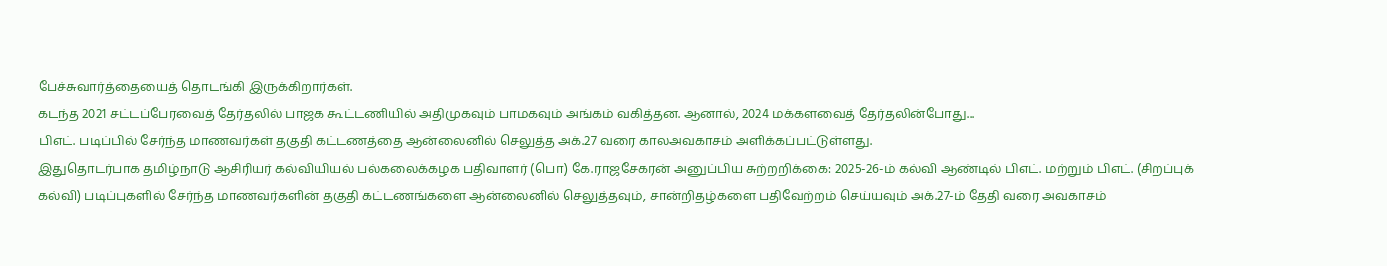பேச்சுவார்த்தையைத் தொடங்கி இருக்கிறார்கள்.
கடந்த 2021 சட்டப்பேரவைத் தேர்தலில் பாஜக கூட்டணியில் அதிமுகவும் பாமகவும் அங்கம் வகித்தன. ஆனால், 2024 மக்களவைத் தேர்தலின்போது...
பிஎட். படிப்பில் சேர்ந்த மாணவர்கள் தகுதி கட்டணத்தை ஆன்லைனில் செலுத்த அக்.27 வரை காலஅவகாசம் அளிக்கப்பட்டுள்ளது.
இதுதொடர்பாக தமிழ்நாடு ஆசிரியர் கல்வியியல் பல்கலைக்கழக பதிவாளர் (பொ) கே.ராஜசேகரன் அனுப்பிய சுற்றறிக்கை: 2025-26-ம் கல்வி ஆண்டில் பிஎட். மற்றும் பிஎட். (சிறப்புக் கல்வி) படிப்புகளில் சேர்ந்த மாணவர்களின் தகுதி கட்டணங்களை ஆன்லைனில் செலுத்தவும், சான்றிதழ்களை பதிவேற்றம் செய்யவும் அக்.27-ம் தேதி வரை அவகாசம்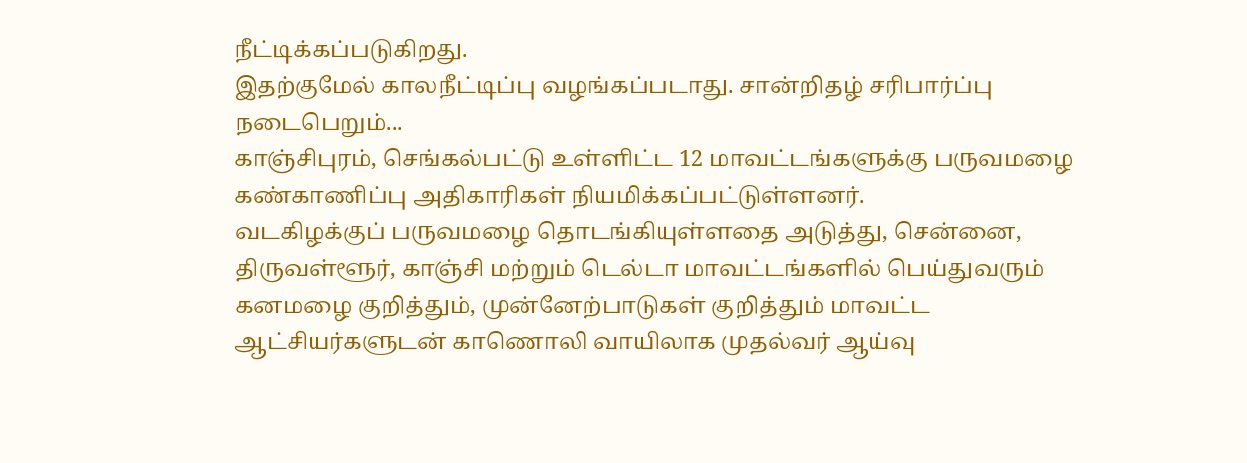நீட்டிக்கப்படுகிறது.
இதற்குமேல் காலநீட்டிப்பு வழங்கப்படாது. சான்றிதழ் சரிபார்ப்பு நடைபெறும்...
காஞ்சிபுரம், செங்கல்பட்டு உள்ளிட்ட 12 மாவட்டங்களுக்கு பருவமழை கண்காணிப்பு அதிகாரிகள் நியமிக்கப்பட்டுள்ளனர்.
வடகிழக்குப் பருவமழை தொடங்கியுள்ளதை அடுத்து, சென்னை, திருவள்ளூர், காஞ்சி மற்றும் டெல்டா மாவட்டங்களில் பெய்துவரும் கனமழை குறித்தும், முன்னேற்பாடுகள் குறித்தும் மாவட்ட ஆட்சியர்களுடன் காணொலி வாயிலாக முதல்வர் ஆய்வு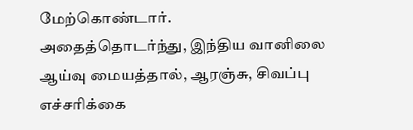மேற்கொண்டார்.
அதைத்தொடர்ந்து, இந்திய வானிலை ஆய்வு மையத்தால், ஆரஞ்சு, சிவப்பு எச்சரிக்கை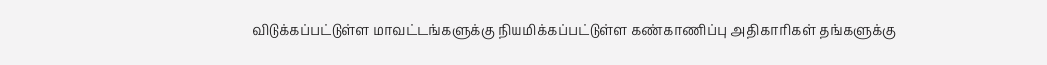விடுக்கப்பட்டுள்ள மாவட்டங்களுக்கு நியமிக்கப்பட்டுள்ள கண்காணிப்பு அதிகாரிகள் தங்களுக்கு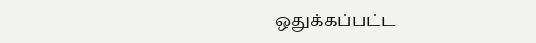ஒதுக்கப்பட்ட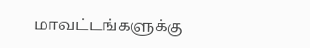மாவட்டங்களுக்கு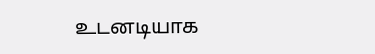உடனடியாக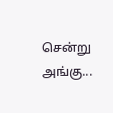சென்று அங்கு...